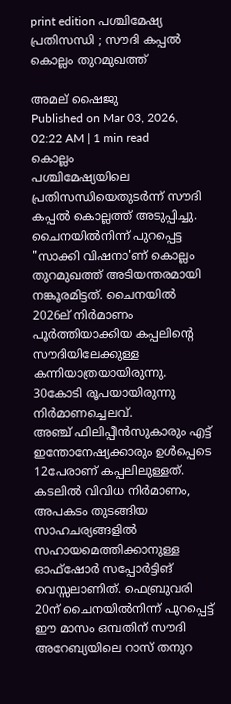print edition പശ്ചിമേഷ്യ പ്രതിസന്ധി ; സൗദി കപ്പൽ കൊല്ലം തുറമുഖത്ത്

അമല് ഷൈജു
Published on Mar 03, 2026, 02:22 AM | 1 min read
കൊല്ലം
പശ്ചിമേഷ്യയിലെ പ്രതിസന്ധിയെതുടർന്ന് സൗദി കപ്പൽ കൊല്ലത്ത് അടുപ്പിച്ചു. ചൈനയിൽനിന്ന് പുറപ്പെട്ട "സാക്കി വിഷനാ'ണ് കൊല്ലം തുറമുഖത്ത് അടിയന്തരമായി നങ്കൂരമിട്ടത്. ചൈനയിൽ 2026ല് നിർമാണം പൂർത്തിയാക്കിയ കപ്പലിന്റെ സൗദിയിലേക്കുള്ള കന്നിയാത്രയായിരുന്നു. 30കോടി രൂപയായിരുന്നു നിർമാണച്ചെലവ്.
അഞ്ച് ഫിലിപ്പീൻസുകാരും എട്ട് ഇന്തോനേഷ്യക്കാരും ഉൾപ്പെടെ 12പേരാണ് കപ്പലിലുള്ളത്. കടലിൽ വിവിധ നിർമാണം, അപകടം തുടങ്ങിയ സാഹചര്യങ്ങളിൽ സഹായമെത്തിക്കാനുള്ള ഓഫ്ഷോർ സപ്പോർട്ടിങ് വെസ്സലാണിത്. ഫെബ്രുവരി 20ന് ചൈനയിൽനിന്ന് പുറപ്പെട്ട് ഈ മാസം ഒമ്പതിന് സൗദി അറേബ്യയിലെ റാസ് തനുറ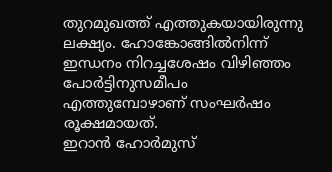തുറമുഖത്ത് എത്തുകയായിരുന്നു ലക്ഷ്യം. ഹോങ്കോങ്ങിൽനിന്ന് ഇന്ധനം നിറച്ചശേഷം വിഴിഞ്ഞം പോർട്ടിനുസമീപം എത്തുമ്പോഴാണ് സംഘർഷം രൂക്ഷമായത്.
ഇറാൻ ഹോർമുസ്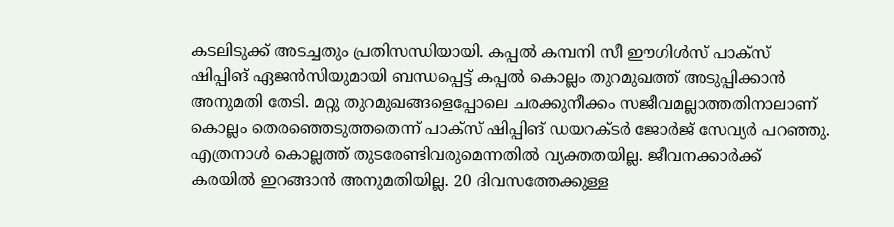കടലിടുക്ക് അടച്ചതും പ്രതിസന്ധിയായി. കപ്പൽ കമ്പനി സീ ഈഗിൾസ് പാക്സ് ഷിപ്പിങ് ഏജൻസിയുമായി ബന്ധപ്പെട്ട് കപ്പൽ കൊല്ലം തുറമുഖത്ത് അടുപ്പിക്കാൻ അനുമതി തേടി. മറ്റു തുറമുഖങ്ങളെപ്പോലെ ചരക്കുനീക്കം സജീവമല്ലാത്തതിനാലാണ് കൊല്ലം തെരഞ്ഞെടുത്തതെന്ന് പാക്സ് ഷിപ്പിങ് ഡയറക്ടർ ജോർജ് സേവ്യർ പറഞ്ഞു. എത്രനാൾ കൊല്ലത്ത് തുടരേണ്ടിവരുമെന്നതിൽ വ്യക്തതയില്ല. ജീവനക്കാർക്ക് കരയിൽ ഇറങ്ങാൻ അനുമതിയില്ല. 20 ദിവസത്തേക്കുള്ള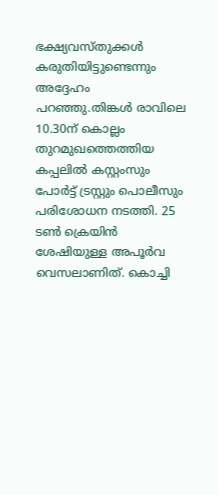ഭക്ഷ്യവസ്തുക്കൾ കരുതിയിട്ടുണ്ടെന്നും അദ്ദേഹം പറഞ്ഞു.തിങ്കൾ രാവിലെ 10.30ന് കൊല്ലം തുറമുഖത്തെത്തിയ കപ്പലിൽ കസ്റ്റംസും പോർട്ട് ട്രസ്റ്റും പൊലീസും പരിശോധന നടത്തി. 25 ടൺ ക്രെയിൻ ശേഷിയുള്ള അപൂർവ വെസലാണിത്. കൊച്ചി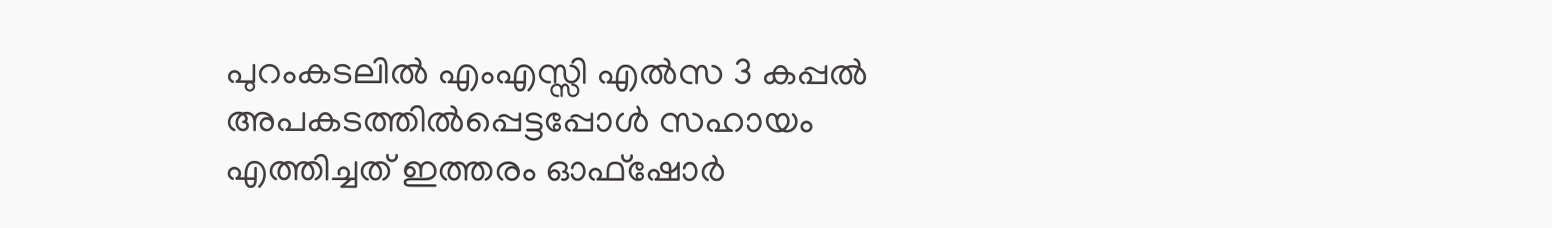പുറംകടലിൽ എംഎസ്സി എൽസ 3 കപ്പൽ അപകടത്തിൽപ്പെട്ടപ്പോൾ സഹായം എത്തിച്ചത് ഇത്തരം ഓഫ്ഷോർ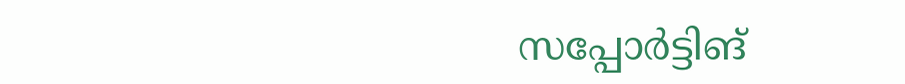സപ്പോർട്ടിങ്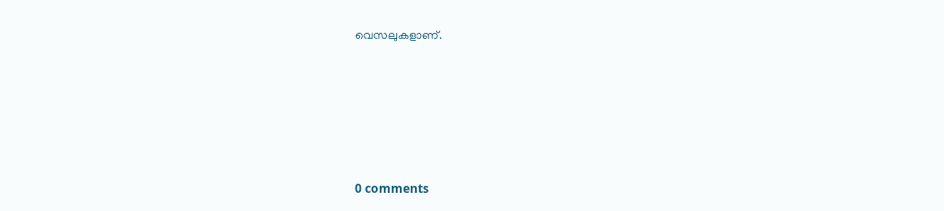വെസലുകളാണ്.










0 comments